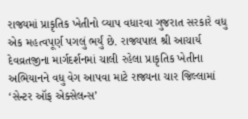રાજ્યમાં પ્રાકૃતિક ખેતીનો વ્યાપ વધારવા ગુજરાત સરકારે વધુ એક મહત્વપૂર્ણ પગલું ભર્યું છે. રાજ્યપાલ શ્રી આચાર્ય દેવવ્રતજીના માર્ગદર્શનમાં ચાલી રહેલા પ્રાકૃતિક ખેતીના અભિયાનને વધુ વેગ આપવા માટે રાજ્યના ચાર જિલ્લામાં ‘સેન્ટર ઑફ એક્સેલન્સ’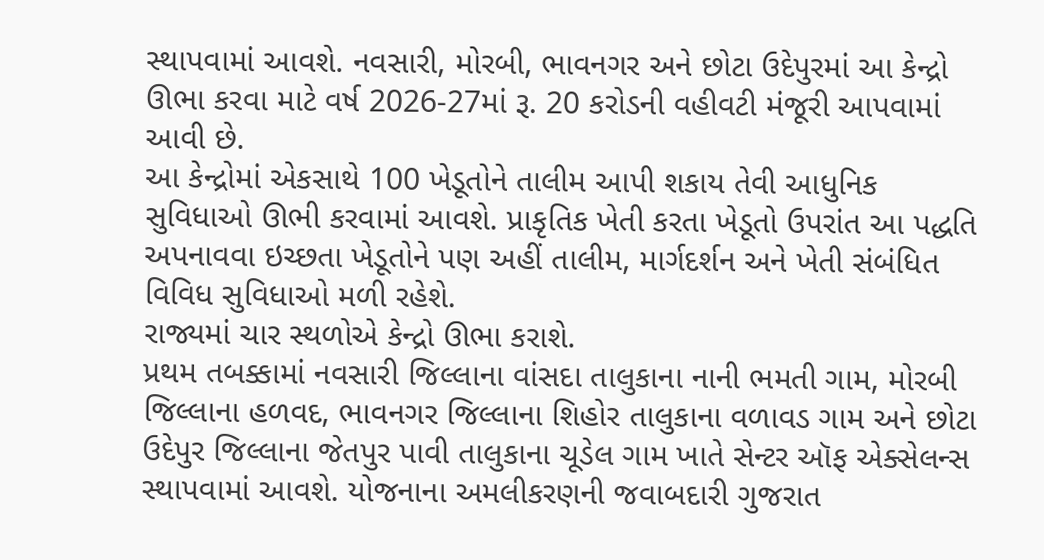સ્થાપવામાં આવશે. નવસારી, મોરબી, ભાવનગર અને છોટા ઉદેપુરમાં આ કેન્દ્રો ઊભા કરવા માટે વર્ષ 2026-27માં રૂ. 20 કરોડની વહીવટી મંજૂરી આપવામાં આવી છે.
આ કેન્દ્રોમાં એકસાથે 100 ખેડૂતોને તાલીમ આપી શકાય તેવી આધુનિક સુવિધાઓ ઊભી કરવામાં આવશે. પ્રાકૃતિક ખેતી કરતા ખેડૂતો ઉપરાંત આ પદ્ધતિ અપનાવવા ઇચ્છતા ખેડૂતોને પણ અહીં તાલીમ, માર્ગદર્શન અને ખેતી સંબંધિત વિવિધ સુવિધાઓ મળી રહેશે.
રાજ્યમાં ચાર સ્થળોએ કેન્દ્રો ઊભા કરાશે.
પ્રથમ તબક્કામાં નવસારી જિલ્લાના વાંસદા તાલુકાના નાની ભમતી ગામ, મોરબી જિલ્લાના હળવદ, ભાવનગર જિલ્લાના શિહોર તાલુકાના વળાવડ ગામ અને છોટા ઉદેપુર જિલ્લાના જેતપુર પાવી તાલુકાના ચૂડેલ ગામ ખાતે સેન્ટર ઑફ એક્સેલન્સ સ્થાપવામાં આવશે. યોજનાના અમલીકરણની જવાબદારી ગુજરાત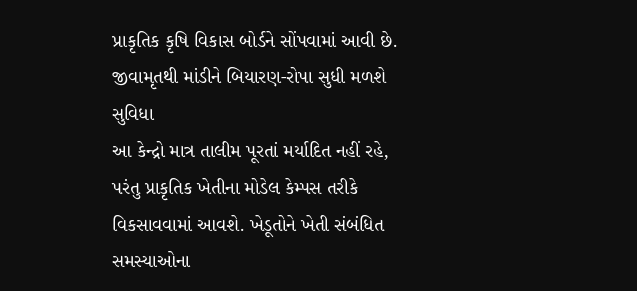પ્રાકૃતિક કૃષિ વિકાસ બોર્ડને સોંપવામાં આવી છે.
જીવામૃતથી માંડીને બિયારણ-રોપા સુધી મળશે સુવિધા
આ કેન્દ્રો માત્ર તાલીમ પૂરતાં મર્યાદિત નહીં રહે, પરંતુ પ્રાકૃતિક ખેતીના મોડેલ કેમ્પસ તરીકે વિકસાવવામાં આવશે. ખેડૂતોને ખેતી સંબંધિત સમસ્યાઓના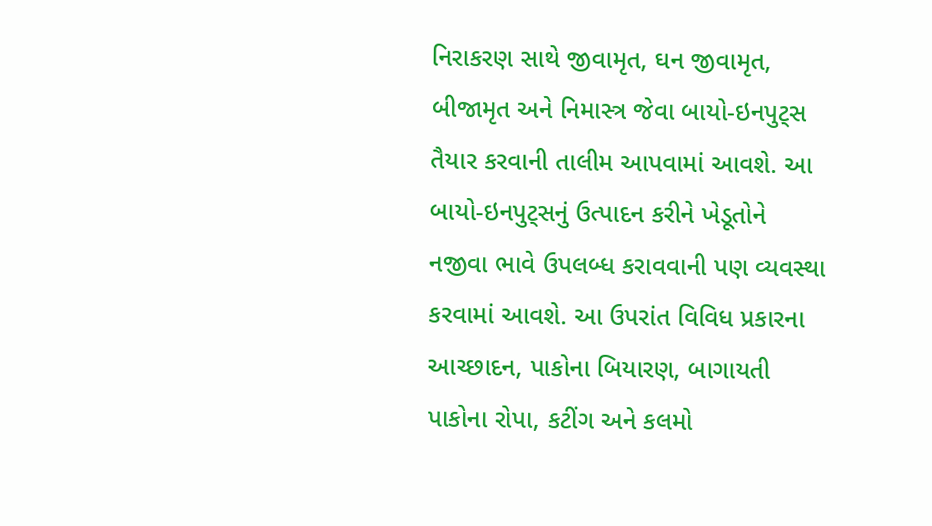નિરાકરણ સાથે જીવામૃત, ઘન જીવામૃત, બીજામૃત અને નિમાસ્ત્ર જેવા બાયો-ઇનપુટ્સ તૈયાર કરવાની તાલીમ આપવામાં આવશે. આ બાયો-ઇનપુટ્સનું ઉત્પાદન કરીને ખેડૂતોને નજીવા ભાવે ઉપલબ્ધ કરાવવાની પણ વ્યવસ્થા કરવામાં આવશે. આ ઉપરાંત વિવિધ પ્રકારના આચ્છાદન, પાકોના બિયારણ, બાગાયતી પાકોના રોપા, કટીંગ અને કલમો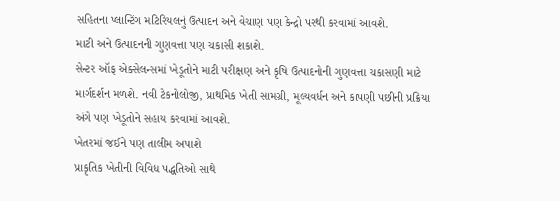સહિતના પ્લાન્ટિંગ મટિરિયલનું ઉત્પાદન અને વેચાણ પણ કેન્દ્રો પરથી કરવામાં આવશે.
માટી અને ઉત્પાદનની ગુણવત્તા પણ ચકાસી શકાશે.
સેન્ટર ઑફ એક્સેલન્સમાં ખેડૂતોને માટી પરીક્ષણ અને કૃષિ ઉત્પાદનોની ગુણવત્તા ચકાસણી માટે માર્ગદર્શન મળશે. નવી ટેકનોલોજી, પ્રાથમિક ખેતી સામગ્રી, મૂલ્યવર્ધન અને કાપણી પછીની પ્રક્રિયા અંગે પણ ખેડૂતોને સહાય કરવામાં આવશે.
ખેતરમાં જઈને પણ તાલીમ અપાશે
પ્રાકૃતિક ખેતીની વિવિધ પદ્ધતિઓ સાથે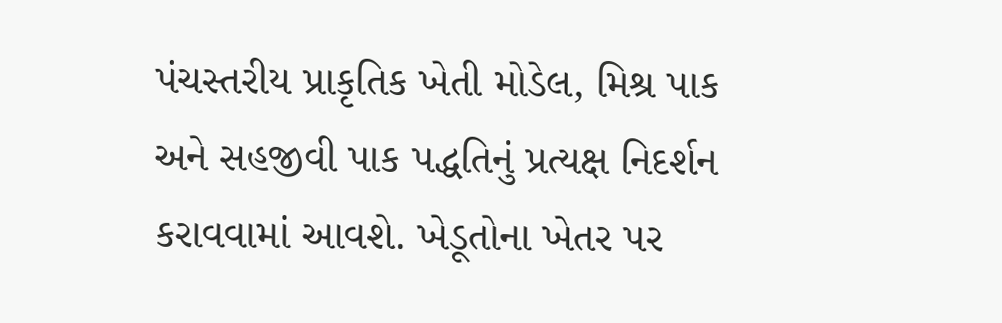પંચસ્તરીય પ્રાકૃતિક ખેતી મોડેલ, મિશ્ર પાક અને સહજીવી પાક પદ્ધતિનું પ્રત્યક્ષ નિદર્શન કરાવવામાં આવશે. ખેડૂતોના ખેતર પર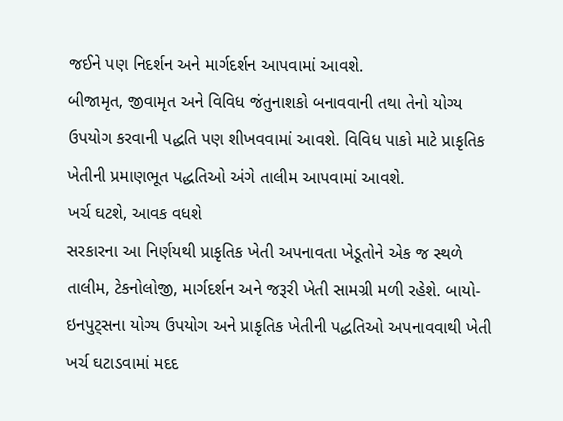જઈને પણ નિદર્શન અને માર્ગદર્શન આપવામાં આવશે.
બીજામૃત, જીવામૃત અને વિવિધ જંતુનાશકો બનાવવાની તથા તેનો યોગ્ય ઉપયોગ કરવાની પદ્ધતિ પણ શીખવવામાં આવશે. વિવિધ પાકો માટે પ્રાકૃતિક ખેતીની પ્રમાણભૂત પદ્ધતિઓ અંગે તાલીમ આપવામાં આવશે.
ખર્ચ ઘટશે, આવક વધશે
સરકારના આ નિર્ણયથી પ્રાકૃતિક ખેતી અપનાવતા ખેડૂતોને એક જ સ્થળે તાલીમ, ટેકનોલોજી, માર્ગદર્શન અને જરૂરી ખેતી સામગ્રી મળી રહેશે. બાયો-ઇનપુટ્સના યોગ્ય ઉપયોગ અને પ્રાકૃતિક ખેતીની પદ્ધતિઓ અપનાવવાથી ખેતી ખર્ચ ઘટાડવામાં મદદ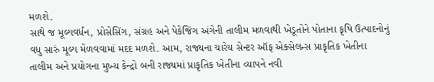મળશે.
સાથે જ મૂલ્યવર્ધન, પ્રોસેસિંગ, સંગ્રહ અને પેકેજિંગ અંગેની તાલીમ મળવાથી ખેડૂતોને પોતાના કૃષિ ઉત્પાદનોનું વધુ સારું મૂલ્ય મેળવવામાં મદદ મળશે. આમ, રાજ્યના ચારેય સેન્ટર ઑફ એક્સેલન્સ પ્રાકૃતિક ખેતીના તાલીમ અને પ્રયોગના મુખ્ય કેન્દ્રો બની રાજ્યમાં પ્રાકૃતિક ખેતીના વ્યાપને નવી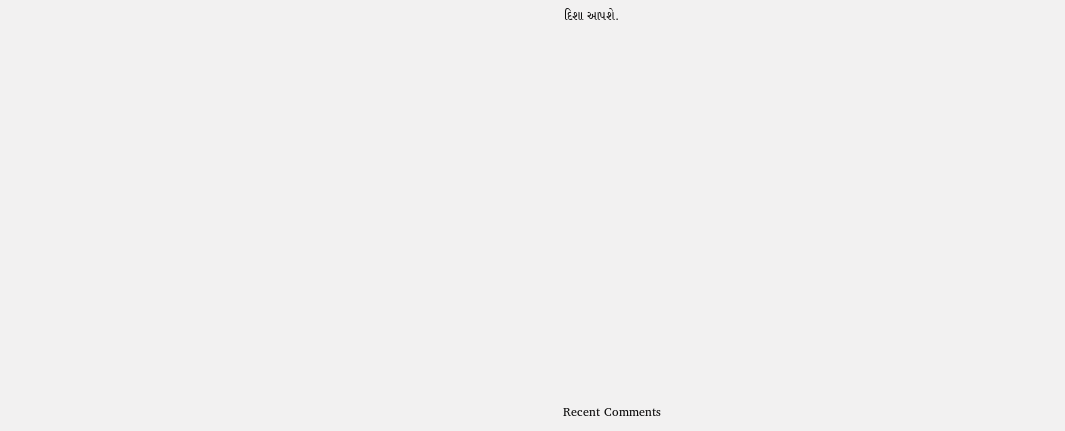દિશા આપશે.















Recent Comments